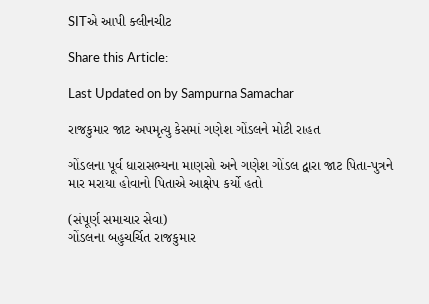SITએ આપી ક્લીનચીટ

Share this Article:

Last Updated on by Sampurna Samachar

રાજકુમાર જાટ અપમૃત્યુ કેસમાં ગણેશ ગોંડલને મોટી રાહત

ગોંડલના પૂર્વ ધારાસભ્યના માણસો અને ગણેશ ગોંડલ દ્વારા જાટ પિતા-પુત્રને માર મરાયા હોવાનો પિતાએ આક્ષેપ કર્યો હતો

(સંપૂર્ણ સમાચાર સેવા)
ગોંડલના બહુચર્ચિત રાજકુમાર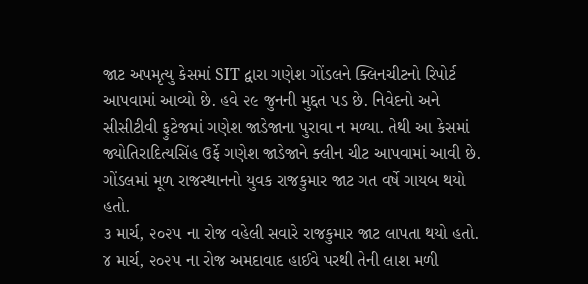જાટ અપમૃત્યુ કેસમાં SIT દ્વારા ગણેશ ગોંડલને ક્લિનચીટનો રિપોર્ટ આપવામાં આવ્યો છે. હવે ૨૯ જુનની મુદ્દત પડ છે. નિવેદનો અને સીસીટીવી ફુટેજમાં ગણેશ જાડેજાના પુરાવા ન મળ્યા. તેથી આ કેસમાં જ્યોતિરાદિત્યસિંહ ઉર્ફે ગણેશ જાડેજાને ક્લીન ચીટ આપવામાં આવી છે. ગોંડલમાં મૂળ રાજસ્થાનનો યુવક રાજકુમાર જાટ ગત વર્ષે ગાયબ થયો હતો.
૩ માર્ચ, ૨૦૨૫ ના રોજ વહેલી સવારે રાજકુમાર જાટ લાપતા થયો હતો. ૪ માર્ચ, ૨૦૨૫ ના રોજ અમદાવાદ હાઈવે પરથી તેની લાશ મળી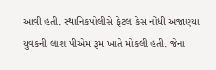આવી હતી. સ્થાનિકપોલીસે ફેટલ કેસ નોંધી અજાણ્યા યુવકની લાશ પીએમ રૂમ ખાતે મોકલી હતી. જેના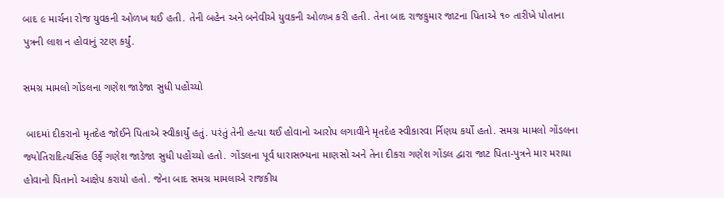બાદ ૯ માર્ચના રોજ યુવકની ઓળખ થઈ હતી. તેની બહેન અને બનેવીએ યુવકની ઓળખ કરી હતી. તેના બાદ રાજકુમાર જાટના પિતાએ ૧૦ તારીખે પોતાના પુત્રની લાશ ન હોવાનું રટણ કર્યું.

સમગ્ર મામલો ગોંડલના ગણેશ જાડેજા સુધી પહોંચ્યો

 બાદમાં દીકરાનો મૃતદેહ જોઈને પિતાએ સ્વીકાર્યું હતું. પરંતું તેની હત્યા થઈ હોવાનો આરોપ લગાવીને મૃતદેહ સ્વીકારવા ર્નિણય કર્યો હતો. સમગ્ર મામલો ગોંડલના  જ્યોતિરાદિત્યસિંહ ઉર્ફે ગણેશ જાડેજા સુધી પહોંચ્યો હતો. ગોંડલના પૂર્વ ધારાસભ્યના માણસો અને તેના દીકરા ગણેશ ગોંડલ દ્વારા જાટ પિતા-પુત્રને માર મરાયા હોવાનો પિતાનો આક્ષેપ કરાયો હતો. જેના બાદ સમગ્ર મામલાએ રાજકીય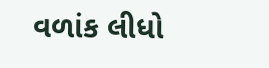વળાંક લીધો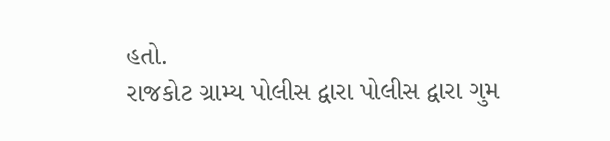હતો.
રાજકોટ ગ્રામ્ય પોલીસ દ્વારા પોલીસ દ્વારા ગુમ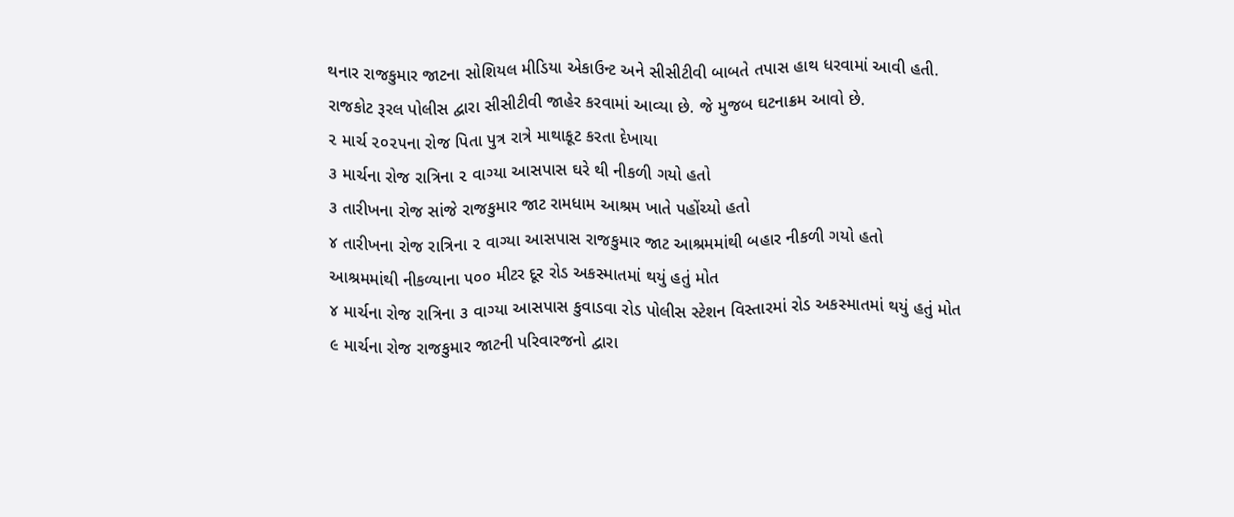થનાર રાજકુમાર જાટના સોશિયલ મીડિયા એકાઉન્ટ અને સીસીટીવી બાબતે તપાસ હાથ ધરવામાં આવી હતી. રાજકોટ રૂરલ પોલીસ દ્વારા સીસીટીવી જાહેર કરવામાં આવ્યા છે. જે મુજબ ઘટનાક્રમ આવો છે.
૨ માર્ચ ૨૦૨૫ના રોજ પિતા પુત્ર રાત્રે માથાકૂટ કરતા દેખાયા
૩ માર્ચના રોજ રાત્રિના ૨ વાગ્યા આસપાસ ઘરે થી નીકળી ગયો હતો
૩ તારીખના રોજ સાંજે રાજકુમાર જાટ રામધામ આશ્રમ ખાતે પહોંચ્યો હતો
૪ તારીખના રોજ રાત્રિના ૨ વાગ્યા આસપાસ રાજકુમાર જાટ આશ્રમમાંથી બહાર નીકળી ગયો હતો
આશ્રમમાંથી નીકળ્યાના ૫૦૦ મીટર દૂર રોડ અકસ્માતમાં થયું હતું મોત
૪ માર્ચના રોજ રાત્રિના ૩ વાગ્યા આસપાસ કુવાડવા રોડ પોલીસ સ્ટેશન વિસ્તારમાં રોડ અકસ્માતમાં થયું હતું મોત
૯ માર્ચના રોજ રાજકુમાર જાટની પરિવારજનો દ્વારા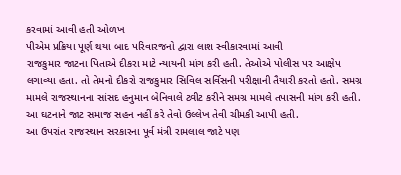કરવામાં આવી હતી ઓળખ
પીએમ પ્રક્રિયા પૂર્ણ થયા બાદ પરિવારજનો દ્વારા લાશ સ્વીકારવામાં આવી
રાજકુમાર જાટના પિતાએ દીકરા માટે ન્યાયની માંગ કરી હતી. તેઓએ પોલીસ પર આક્ષેપ લગાવ્યા હતા. તો તેમનો દીકરો રાજકુમાર સિવિલ સર્વિસની પરીક્ષાની તૈયારી કરતો હતો. સમગ્ર મામલે રાજસ્થાનના સાંસદ હનુમાન બેનિવાલે ટ્વીટ કરીને સમગ્ર મામલે તપાસની માંગ કરી હતી. આ ઘટનાને જાટ સમાજ સહન નહીં કરે તેવો ઉલ્લેખ તેવી ચીમકી આપી હતી.
આ ઉપરાંત રાજસ્થાન સરકારના પૂર્વ મંત્રી રામલાલ જાટે પણ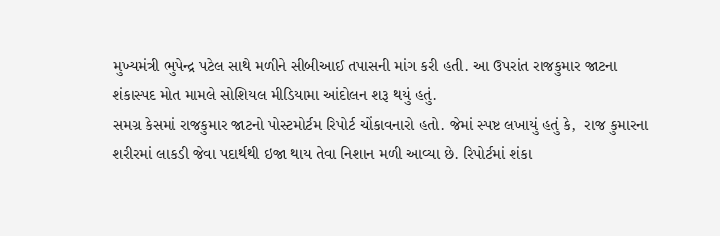મુખ્યમંત્રી ભુપેન્દ્ર પટેલ સાથે મળીને સીબીઆઈ તપાસની માંગ કરી હતી. આ ઉપરાંત રાજકુમાર જાટના શંકાસ્પદ મોત મામલે સોશિયલ મીડિયામા આંદોલન શરૂ થયું હતું.
સમગ્ર કેસમાં રાજકુમાર જાટનો પોસ્ટમોર્ટમ રિપોર્ટ ચોંકાવનારો હતો. જેમાં સ્પષ્ટ લખાયું હતું કે,  રાજ કુમારના શરીરમાં લાકડી જેવા પદાર્થથી ઇજા થાય તેવા નિશાન મળી આવ્યા છે. રિપોર્ટમાં શંકા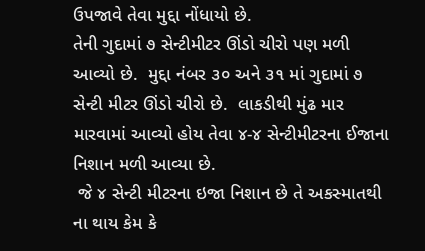ઉપજાવે તેવા મુદ્દા નોંધાયો છે.
તેની ગુદામાં ૭ સેન્ટીમીટર ઊંડો ચીરો પણ મળી આવ્યો છે.  મુદ્દા નંબર ૩૦ અને ૩૧ માં ગુદામાં ૭ સેન્ટી મીટર ઊંડો ચીરો છે.  લાકડીથી મુંઢ માર મારવામાં આવ્યો હોય તેવા ૪-૪ સેન્ટીમીટરના ઈજાના નિશાન મળી આવ્યા છે.
 જે ૪ સેન્ટી મીટરના ઇજા નિશાન છે તે અકસ્માતથી ના થાય કેમ કે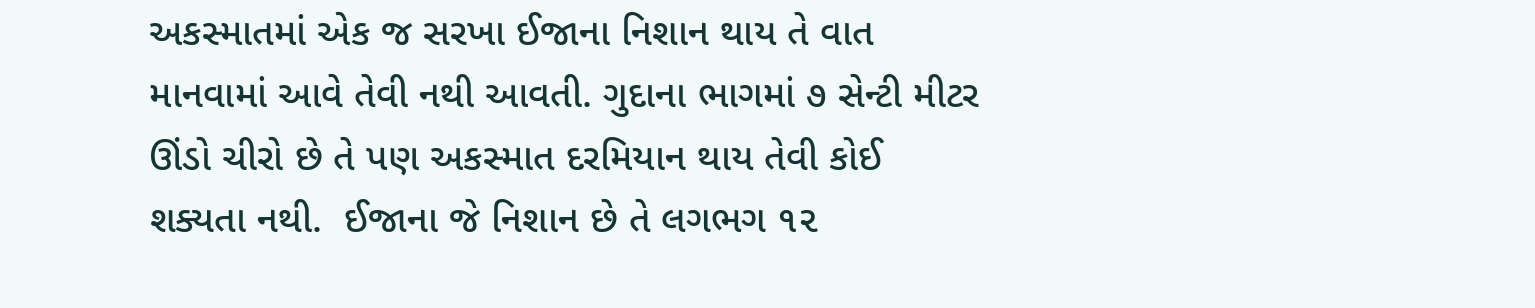અકસ્માતમાં એક જ સરખા ઈજાના નિશાન થાય તે વાત માનવામાં આવે તેવી નથી આવતી. ગુદાના ભાગમાં ૭ સેન્ટી મીટર ઊંડો ચીરો છે તે પણ અકસ્માત દરમિયાન થાય તેવી કોઈ શક્યતા નથી.  ઈજાના જે નિશાન છે તે લગભગ ૧૨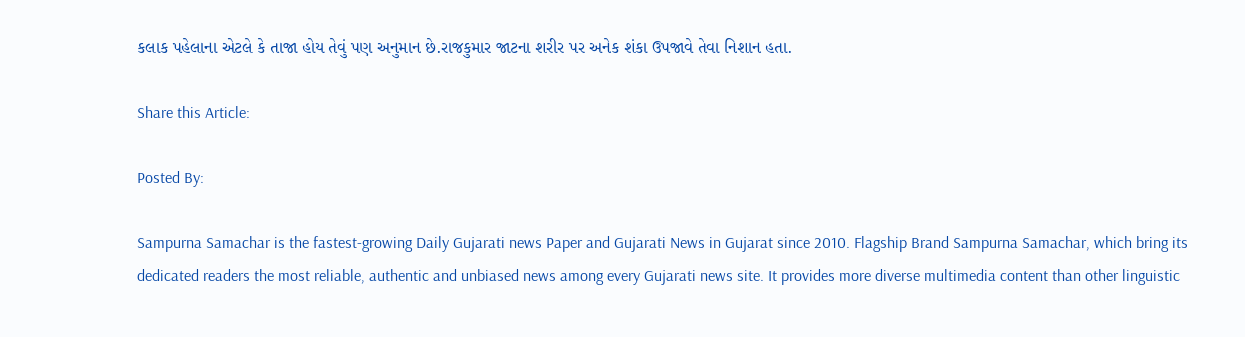કલાક પહેલાના એટલે કે તાજા હોય તેવું પણ અનુમાન છે.રાજકુમાર જાટના શરીર પર અનેક શંકા ઉપજાવે તેવા નિશાન હતા.

Share this Article:

Posted By:

Sampurna Samachar is the fastest-growing Daily Gujarati news Paper and Gujarati News in Gujarat since 2010. Flagship Brand Sampurna Samachar, which bring its dedicated readers the most reliable, authentic and unbiased news among every Gujarati news site. It provides more diverse multimedia content than other linguistic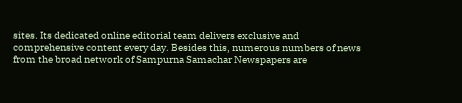sites. Its dedicated online editorial team delivers exclusive and comprehensive content every day. Besides this, numerous numbers of news from the broad network of Sampurna Samachar Newspapers are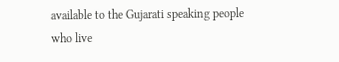available to the Gujarati speaking people who live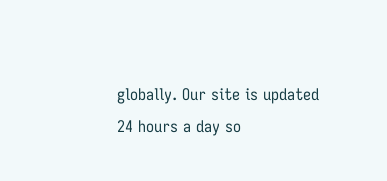globally. Our site is updated 24 hours a day so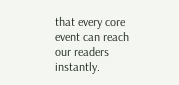that every core event can reach our readers instantly.